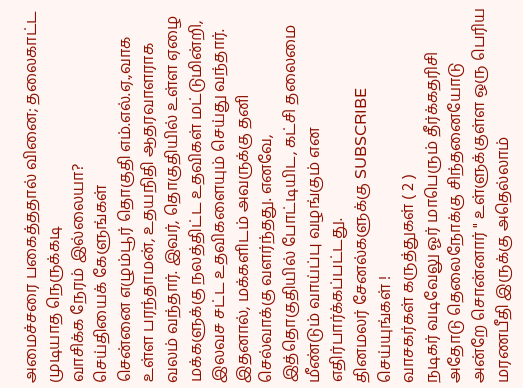அமைச்சரை பகைத்ததால் வினை; தலைகாட்ட முடியாத நெருக்கடி
வாசிக்க நேரம் இல்லையா?
செய்தியைக் கேளுங்கள்
சென்னை எழும்பூர் தொகுதி எம்.எல்.ஏ.,வாக உள்ள பரந்தாமன், உதயநிதி ஆதரவாளராக வலம் வந்தார். இவர், தொகுதியில் உள்ள ஏழை மக்களுக்கு நலத்திட்ட உதவிகள் மட்டுமின்றி, இலவச சட்ட உதவிகளையும் செய்து வந்தார். இதனால், மக்களிடம் அவருக்கு தனி செல்வாக்கு வளர்ந்தது. எனவே, இத்தொகுதியில் போட்டியிட, கட்சி தலைமை மீண்டும் வாய்ப்பு வழங்கும் என எதிர்பார்க்கப்பட்டது.
தினமலர் சேனல்களுக்கு SUBSCRIBE செய்யுங்கள் !
வாசகர்கள் கருத்துகள் ( 2 )
நடிகர் வடிவேலு ஓர் மாபெரும் தீர்க்கதரிசி அதோடு தெலைநோக்கு சிந்தனையோடு அன்றே சொன்னார் " உள்ளுக்குள்ள ஒரு பெரிய மரணபீதி இருக்கு அதெல்லாம்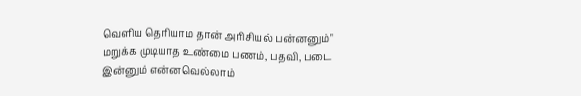வெளிய தெரியாம தான் அரிசியல் பன்னனும்" மறுக்க முடியாத உண்மை பணம், பதவி, படை இன்னும் என்னவெல்லாம்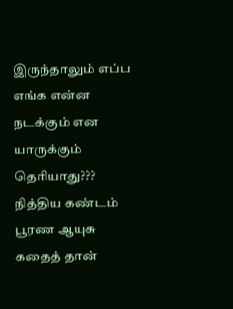இருந்தாலும் எப்ப எங்க என்ன நடக்கும் என யாருக்கும் தெரியாது??? நித்திய கண்டம் பூரண ஆயுசு கதைத் தான்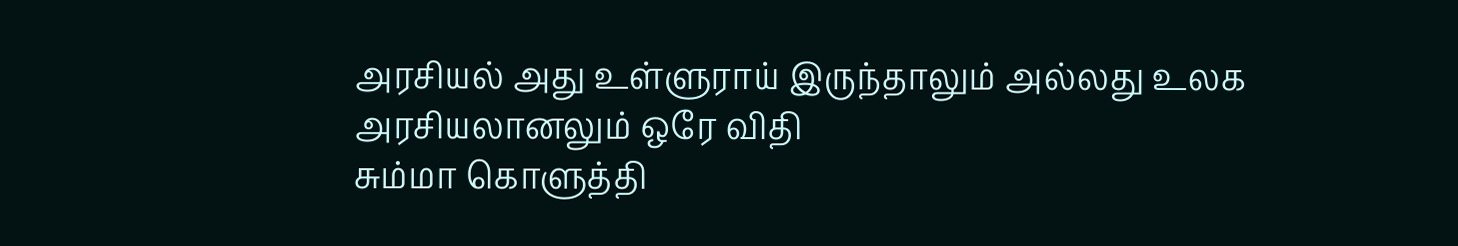அரசியல் அது உள்ளுராய் இருந்தாலும் அல்லது உலக அரசியலானலும் ஒரே விதி
சும்மா கொளுத்தி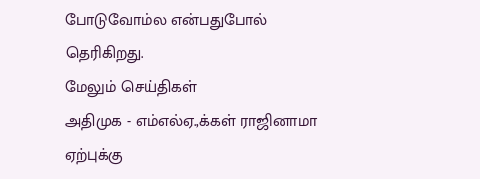போடுவோம்ல என்பதுபோல் தெரிகிறது.
மேலும் செய்திகள்
அதிமுக - எம்எல்ஏ.,க்கள் ராஜினாமா ஏற்புக்கு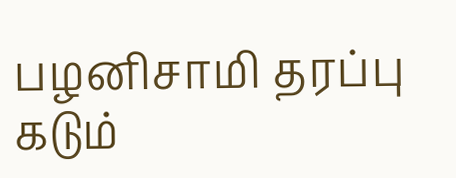பழனிசாமி தரப்பு கடும்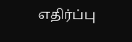எதிர்ப்பு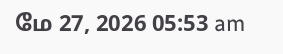மே 27, 2026 05:53 am